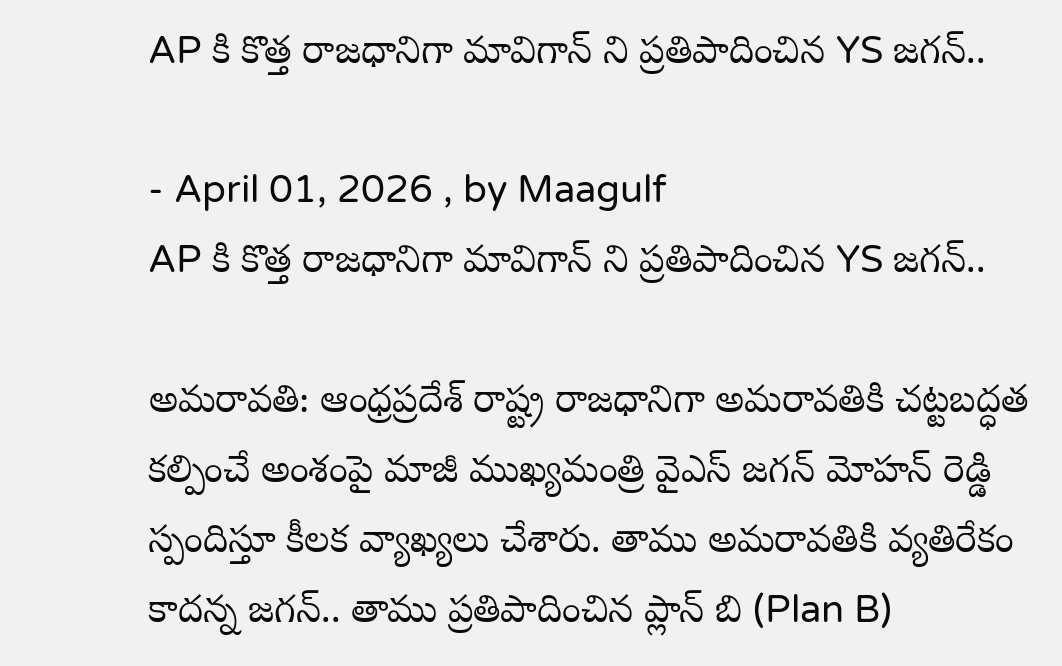AP కి కొత్త రాజధానిగా మావిగాన్ ని ప్రతిపాదించిన YS జగన్..

- April 01, 2026 , by Maagulf
AP కి కొత్త రాజధానిగా మావిగాన్ ని ప్రతిపాదించిన YS జగన్..

అమరావతి: ఆంధ్రప్రదేశ్ రాష్ట్ర రాజధానిగా అమరావతికి చట్టబద్ధత కల్పించే అంశంపై మాజీ ముఖ్యమంత్రి వైఎస్ జగన్ మోహన్ రెడ్డి స్పందిస్తూ కీలక వ్యాఖ్యలు చేశారు. తాము అమరావతికి వ్యతిరేకం కాదన్న జగన్.. తాము ప్రతిపాదించిన ప్లాన్ బి (Plan B)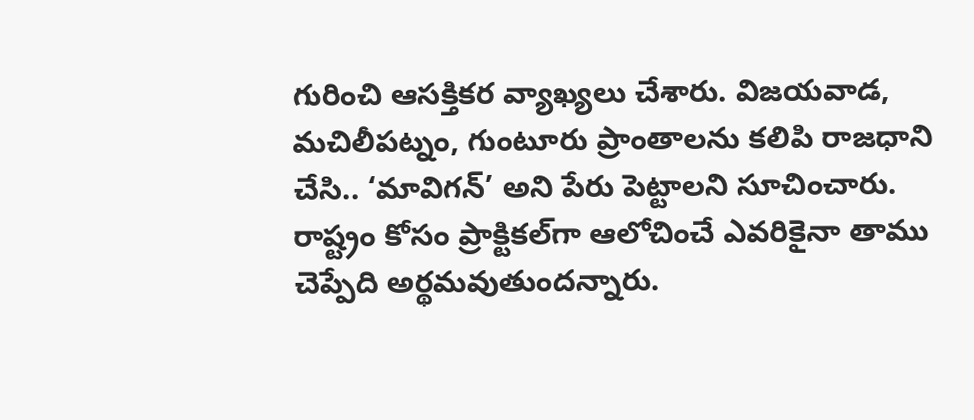గురించి ఆసక్తికర వ్యాఖ్యలు చేశారు. విజయవాడ, మచిలీపట్నం, గుంటూరు ప్రాంతాలను కలిపి రాజధాని చేసి.. ‘మావిగన్’ అని పేరు పెట్టాలని సూచించారు. రాష్ట్రం కోసం ప్రాక్టికల్‌గా ఆలోచించే ఎవరికైనా తాము చెప్పేది అర్థమవుతుందన్నారు.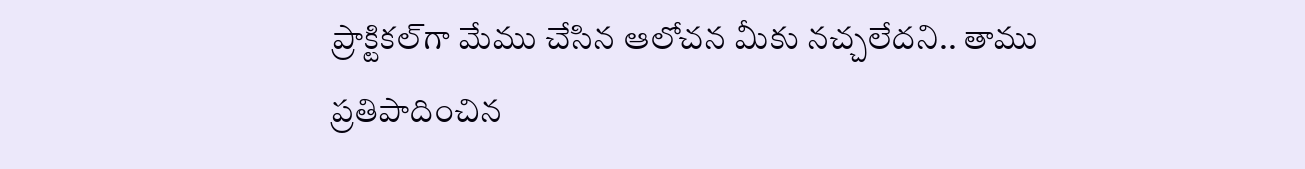ప్రాక్టికల్‌గా మేము చేసిన ఆలోచన మీకు నచ్చలేదని.. తాము ప్రతిపాదించిన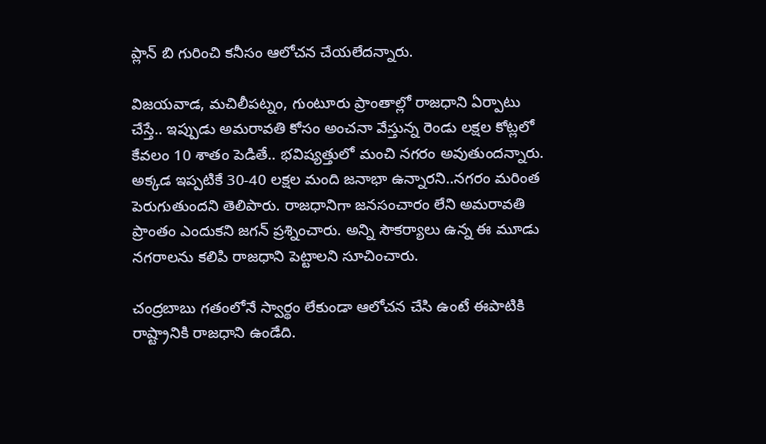ప్లాన్ బి గురించి కనీసం ఆలోచన చేయలేదన్నారు.

విజయవాడ, మచిలీపట్నం, గుంటూరు ప్రాంతాల్లో రాజధాని ఏర్పాటు చేస్తే.. ఇప్పుడు అమరావతి కోసం అంచనా వేస్తున్న రెండు లక్షల కోట్లలో కేవలం 10 శాతం పెడితే.. భవిష్యత్తులో మంచి నగరం అవుతుందన్నారు. అక్కడ ఇప్పటికే 30-40 లక్షల మంది జనాభా ఉన్నారని..నగరం మరింత పెరుగుతుందని తెలిపారు. రాజధానిగా జనసంచారం లేని అమరావతి ప్రాంతం ఎందుకని జగన్ ప్రశ్నించారు. అన్ని సౌకర్యాలు ఉన్న ఈ మూడు నగరాలను కలిపి రాజధాని పెట్టాలని సూచించారు.

చంద్రబాబు గతంలోనే స్వార్థం లేకుండా ఆలోచన చేసి ఉంటే ఈపాటికి రాష్ట్రానికి రాజధాని ఉండేది.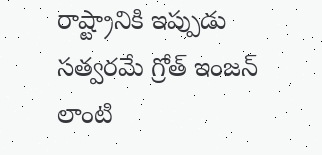రాష్ట్రానికి ఇప్పుడు సత్వరమే గ్రోత్ ఇంజన్ లాంటి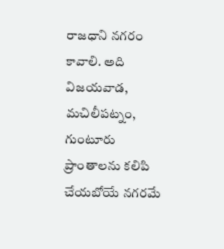రాజధాని నగరం కావాలి. అది విజయవాడ, మచిలీపట్నం, గుంటూరు ప్రాంతాలను కలిపి చేయబోయే నగరమే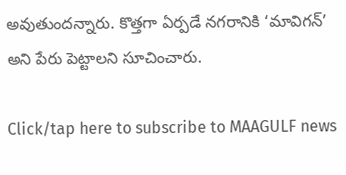అవుతుందన్నారు. కొత్తగా ఏర్పడే నగరానికి ‘మావిగన్’ అని పేరు పెట్టాలని సూచించారు.

Click/tap here to subscribe to MAAGULF news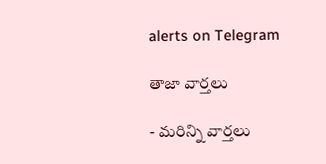alerts on Telegram

తాజా వార్తలు

- మరిన్ని వార్తలు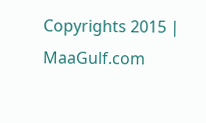Copyrights 2015 | MaaGulf.com